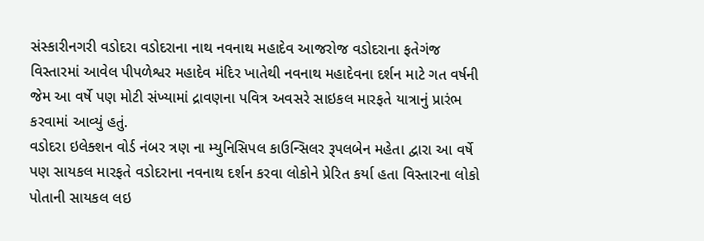સંસ્કારીનગરી વડોદરા વડોદરાના નાથ નવનાથ મહાદેવ આજરોજ વડોદરાના ફતેગંજ વિસ્તારમાં આવેલ પીપળેશ્વર મહાદેવ મંદિર ખાતેથી નવનાથ મહાદેવના દર્શન માટે ગત વર્ષની જેમ આ વર્ષે પણ મોટી સંખ્યામાં દ્રાવણના પવિત્ર અવસરે સાઇકલ મારફતે યાત્રાનું પ્રારંભ કરવામાં આવ્યું હતું.
વડોદરા ઇલેક્શન વોર્ડ નંબર ત્રણ ના મ્યુનિસિપલ કાઉન્સિલર રૂપલબેન મહેતા દ્વારા આ વર્ષે પણ સાયકલ મારફતે વડોદરાના નવનાથ દર્શન કરવા લોકોને પ્રેરિત કર્યા હતા વિસ્તારના લોકો પોતાની સાયકલ લઇ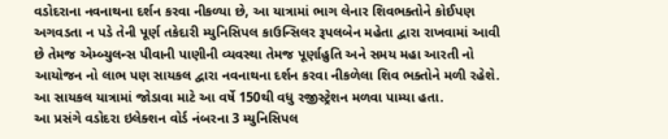વડોદરાના નવનાથના દર્શન કરવા નીકળ્યા છે, આ યાત્રામાં ભાગ લેનાર શિવભક્તોને કોઈપણ અગવડતા ન પડે તેની પૂર્ણ તકેદારી મ્યુનિસિપલ કાઉન્સિલર રૂપલબેન મહેતા દ્વારા રાખવામાં આવી છે તેમજ એમ્બ્યુલન્સ પીવાની પાણીની વ્યવસ્થા તેમજ પૂર્ણાહુતિ અને સમય મહા આરતી નો આયોજન નો લાભ પણ સાયકલ દ્વારા નવનાથના દર્શન કરવા નીકળેલા શિવ ભક્તોને મળી રહેશે. આ સાયકલ યાત્રામાં જોડાવા માટે આ વર્ષે 150થી વધુ રજીસ્ટ્રેશન મળવા પામ્યા હતા.
આ પ્રસંગે વડોદરા ઇલેક્શન વોર્ડ નંબરના 3 મ્યુનિસિપલ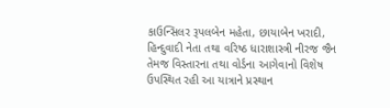કાઉન્સિલર રૂપલબેન મહેતા, છાયાબેન ખરાદી, હિન્દુવાદી નેતા તથા વરિષ્ઠ ધારાશાસ્ત્રી નીરજ જૈન તેમજ વિસ્તારના તથા વોર્ડના આગેવાનો વિશેષ ઉપસ્થિત રહી આ યાત્રાને પ્રસ્થાન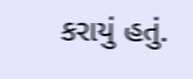કરાયું હતું.